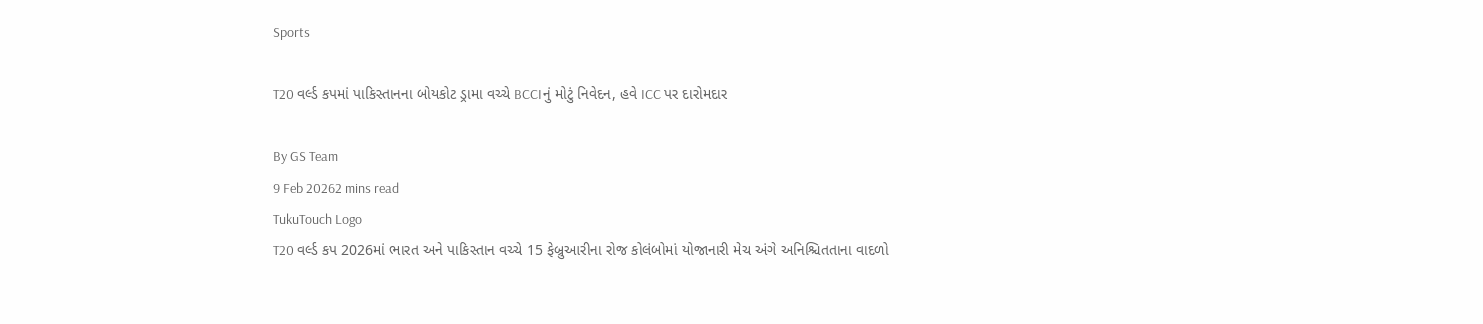Sports

T20 વર્લ્ડ કપમાં પાકિસ્તાનના બોયકોટ ડ્રામા વચ્ચે BCCIનું મોટું નિવેદન, હવે ICC પર દારોમદાર

By GS Team
9 Feb 20262 mins read
TukuTouch Logo
T20 વર્લ્ડ કપ 2026માં ભારત અને પાકિસ્તાન વચ્ચે 15 ફેબ્રુઆરીના રોજ કોલંબોમાં યોજાનારી મેચ અંગે અનિશ્ચિતતાના વાદળો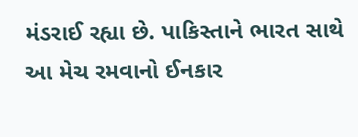મંડરાઈ રહ્યા છે. પાકિસ્તાને ભારત સાથે આ મેચ રમવાનો ઈનકાર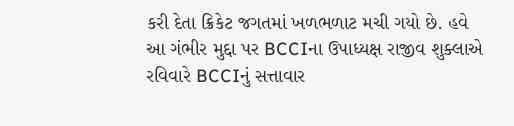કરી દેતા ક્રિકેટ જગતમાં ખળભળાટ મચી ગયો છે. હવે આ ગંભીર મુદ્દા પર BCCIના ઉપાધ્યક્ષ રાજીવ શુક્લાએ રવિવારે BCCIનું સત્તાવાર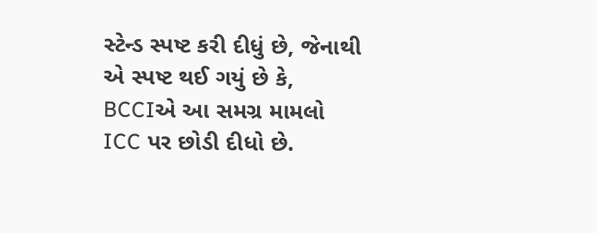સ્ટેન્ડ સ્પષ્ટ કરી દીધું છે, જેનાથી એ સ્પષ્ટ થઈ ગયું છે કે, BCCIએ આ સમગ્ર મામલો ICC પર છોડી દીધો છે.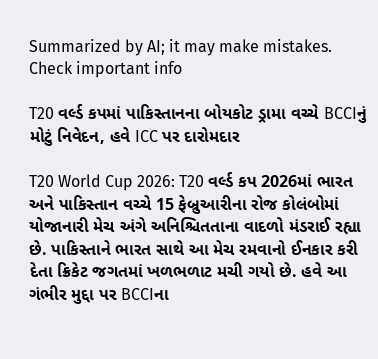Summarized by AI; it may make mistakes. Check important info

T20 વર્લ્ડ કપમાં પાકિસ્તાનના બોયકોટ ડ્રામા વચ્ચે BCCIનું મોટું નિવેદન, હવે ICC પર દારોમદાર

T20 World Cup 2026: T20 વર્લ્ડ કપ 2026માં ભારત અને પાકિસ્તાન વચ્ચે 15 ફેબ્રુઆરીના રોજ કોલંબોમાં યોજાનારી મેચ અંગે અનિશ્ચિતતાના વાદળો મંડરાઈ રહ્યા છે. પાકિસ્તાને ભારત સાથે આ મેચ રમવાનો ઈનકાર કરી દેતા ક્રિકેટ જગતમાં ખળભળાટ મચી ગયો છે. હવે આ ગંભીર મુદ્દા પર BCCIના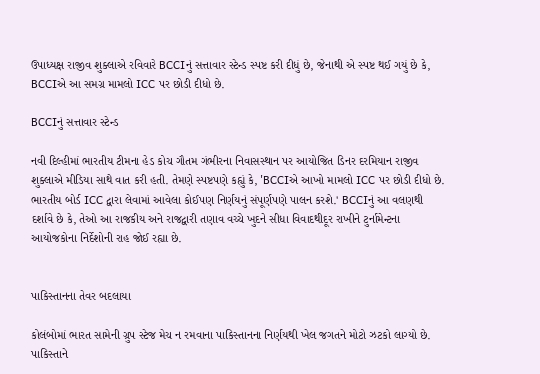ઉપાધ્યક્ષ રાજીવ શુક્લાએ રવિવારે BCCIનું સત્તાવાર સ્ટેન્ડ સ્પષ્ટ કરી દીધું છે, જેનાથી એ સ્પષ્ટ થઈ ગયું છે કે, BCCIએ આ સમગ્ર મામલો ICC પર છોડી દીધો છે.

BCCIનું સત્તાવાર સ્ટેન્ડ

નવી દિલ્હીમાં ભારતીય ટીમના હેડ કોચ ગૌતમ ગંભીરના નિવાસસ્થાન પર આયોજિત ડિનર દરમિયાન રાજીવ શુક્લાએ મીડિયા સાથે વાત કરી હતી. તેમણે સ્પષ્ટપણે કહ્યું કે, 'BCCIએ આખો મામલો ICC પર છોડી દીધો છે. ભારતીય બોર્ડ ICC દ્વારા લેવામાં આવેલા કોઈપણ નિર્ણયનું સંપૂર્ણપણે પાલન કરશે.' BCCIનું આ વલણથી દર્શાવે છે કે, તેઓ આ રાજકીય અને રાજદ્વારી તણાવ વચ્ચે ખુદને સીધા વિવાદથીદૂર રાખીને ટુર્નામેન્ટના આયોજકોના નિર્દેશોની રાહ જોઈ રહ્યા છે.


પાકિસ્તાનના તેવર બદલાયા

કોલંબોમાં ભારત સામેની ગ્રુપ સ્ટેજ મેચ ન રમવાના પાકિસ્તાનના નિર્ણયથી ખેલ જગતને મોટો ઝટકો લાગ્યો છે. પાકિસ્તાને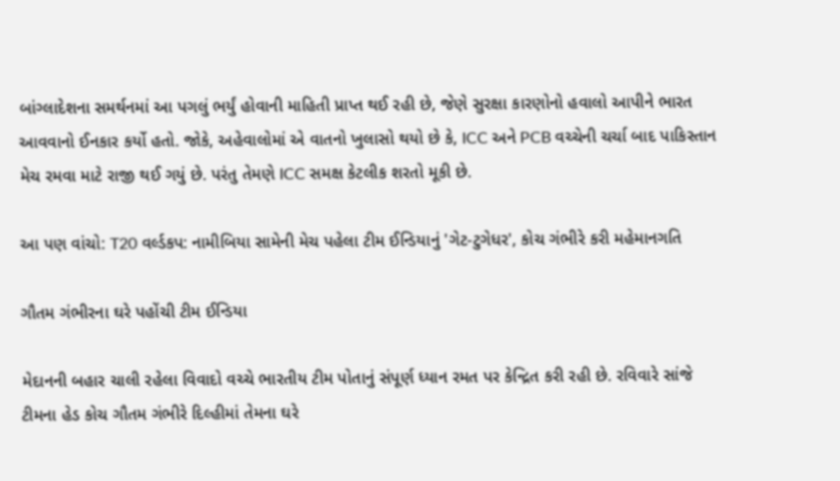બાંગ્લાદેશના સમર્થનમાં આ પગલું ભર્યું હોવાની માહિતી પ્રાપ્ત થઈ રહી છે, જેણે સુરક્ષા કારણોનો હવાલો આપીને ભારત આવવાનો ઈનકાર કર્યો હતો. જોકે, અહેવાલોમાં એ વાતનો ખુલાસો થયો છે કે, ICC અને PCB વચ્ચેની ચર્ચા બાદ પાકિસ્તાન મેચ રમવા માટે રાજી થઈ ગયું છે. પરંતુ તેમણે ICC સમક્ષ કેટલીક શરતો મૂકી છે.

આ પણ વાંચો: T20 વર્લ્ડકપ: નામીબિયા સામેની મેચ પહેલા ટીમ ઈન્ડિયાનું 'ગેટ-ટુગેધર', કોચ ગંભીરે કરી મહેમાનગતિ

ગૌતમ ગંભીરના ઘરે પહોંચી ટીમ ઈન્ડિયા

મેદાનની બહાર ચાલી રહેલા વિવાદો વચ્ચે ભારતીય ટીમ પોતાનું સંપૂર્ણ ધ્યાન રમત પર કેન્દ્રિત કરી રહી છે. રવિવારે સાંજે ટીમના હેડ કોચ ગૌતમ ગંભીરે દિલ્હીમાં તેમના ઘરે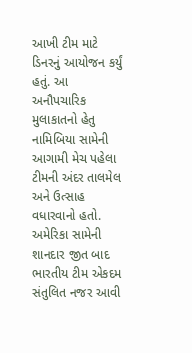આખી ટીમ માટે ડિનરનું આયોજન કર્યું હતું. આ અનૌપચારિક મુલાકાતનો હેતુ નામિબિયા સામેની આગામી મેચ પહેલા ટીમની અંદર તાલમેલ અને ઉત્સાહ વધારવાનો હતો. અમેરિકા સામેની શાનદાર જીત બાદ ભારતીય ટીમ એકદમ સંતુલિત નજર આવી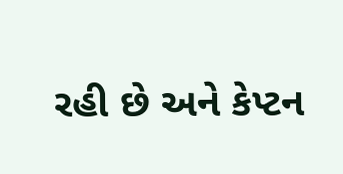રહી છે અને કેપ્ટન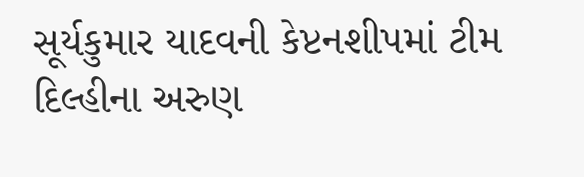સૂર્યકુમાર યાદવની કેપ્ટનશીપમાં ટીમ દિલ્હીના અરુણ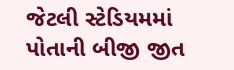જેટલી સ્ટેડિયમમાં પોતાની બીજી જીત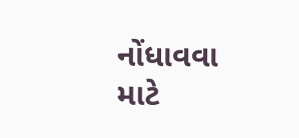નોંધાવવા માટે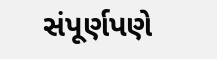સંપૂર્ણપણે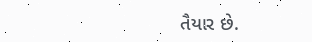તૈયાર છે.